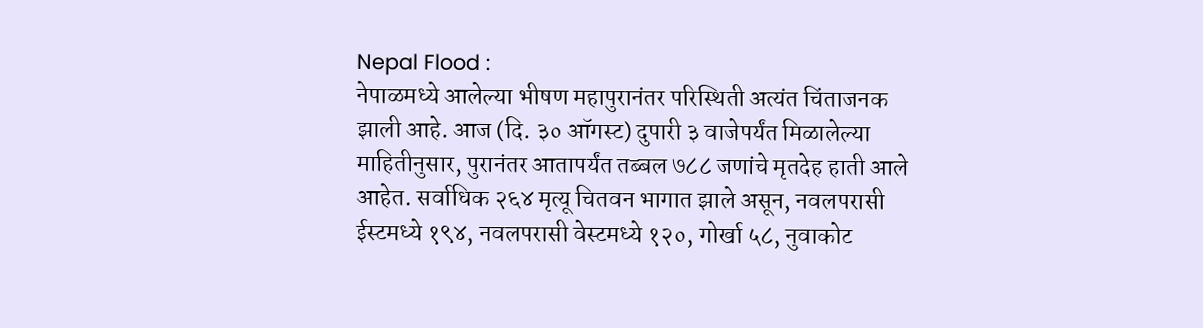Nepal Flood :
नेपाळमध्ये आलेल्या भीषण महापुरानंतर परिस्थिती अत्यंत चिंताजनक झाली आहे. आज (दि. ३० ऑगस्ट) दुपारी ३ वाजेपर्यंत मिळालेल्या माहितीनुसार, पुरानंतर आतापर्यंत तब्बल ७८८ जणांचे मृतदेह हाती आले आहेत. सर्वाधिक २६४ मृत्यू चितवन भागात झाले असून, नवलपरासी ईस्टमध्ये १९४, नवलपरासी वेस्टमध्ये १२०, गोर्खा ५८, नुवाकोट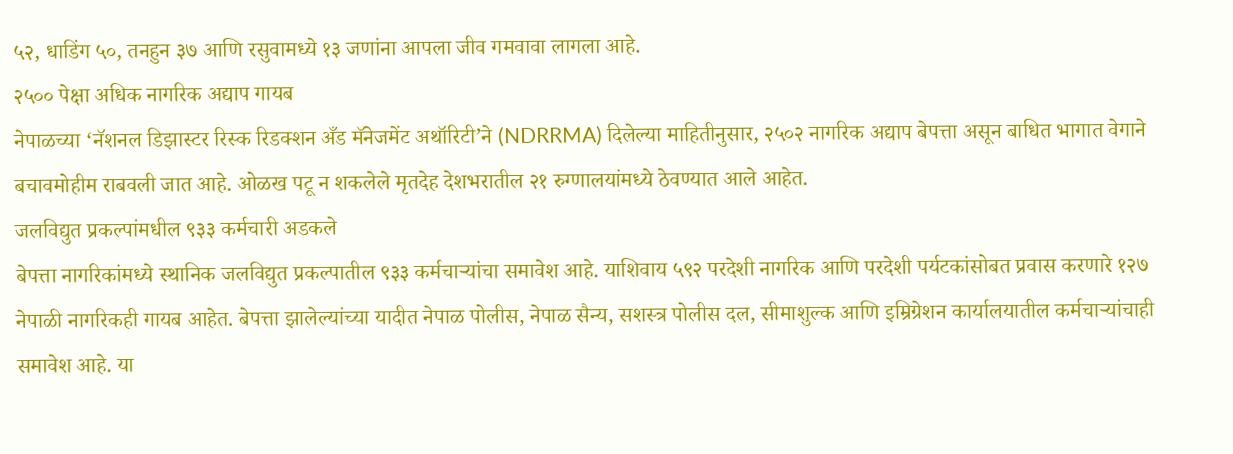५२, धाडिंग ५०, तनहुन ३७ आणि रसुवामध्ये १३ जणांना आपला जीव गमवावा लागला आहे.
२५०० पेक्षा अधिक नागरिक अद्याप गायब
नेपाळच्या ‘नॅशनल डिझास्टर रिस्क रिडक्शन अँड मॅनेजमेंट अथॉरिटी’ने (NDRRMA) दिलेल्या माहितीनुसार, २५०२ नागरिक अद्याप बेपत्ता असून बाधित भागात वेगाने बचावमोहीम राबवली जात आहे. ओळख पटू न शकलेले मृतदेह देशभरातील २१ रुग्णालयांमध्ये ठेवण्यात आले आहेत.
जलविद्युत प्रकल्पांमधील ९३३ कर्मचारी अडकले
बेपत्ता नागरिकांमध्ये स्थानिक जलविद्युत प्रकल्पातील ९३३ कर्मचाऱ्यांचा समावेश आहे. याशिवाय ५९२ परदेशी नागरिक आणि परदेशी पर्यटकांसोबत प्रवास करणारे १२७ नेपाळी नागरिकही गायब आहेत. बेपत्ता झालेल्यांच्या यादीत नेपाळ पोलीस, नेपाळ सैन्य, सशस्त्र पोलीस दल, सीमाशुल्क आणि इम्रिग्रेशन कार्यालयातील कर्मचाऱ्यांचाही समावेश आहे. या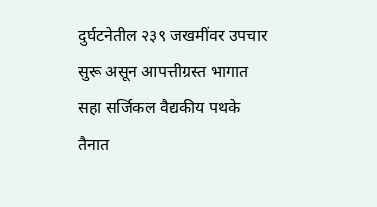दुर्घटनेतील २३९ जखमींवर उपचार सुरू असून आपत्तीग्रस्त भागात सहा सर्जिकल वैद्यकीय पथके तैनात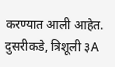करण्यात आली आहेत. दुसरीकडे, त्रिशूली ३A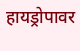हायड्रोपावर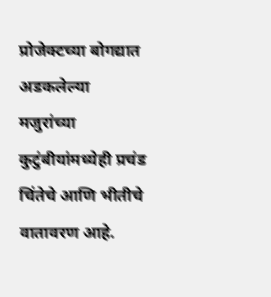प्रोजेक्टच्या बोगद्यात अडकलेल्या मजुरांच्या कुटुंबीयांमध्येही प्रचंड चिंतेचे आणि भीतीचे वातावरण आहे.